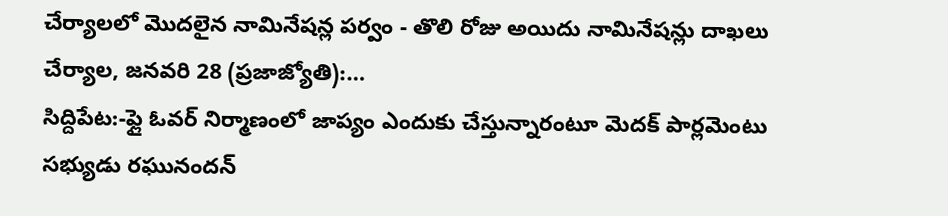చేర్యాలలో మొదలైన నామినేషన్ల పర్వం - తొలి రోజు అయిదు నామినేషన్లు దాఖలు చేర్యాల, జనవరి 28 (ప్రజాజ్యోతి):…
సిద్దిపేట:-ఫ్లై ఓవర్ నిర్మాణంలో జాప్యం ఎందుకు చేస్తున్నారంటూ మెదక్ పార్లమెంటు సభ్యుడు రఘునందన్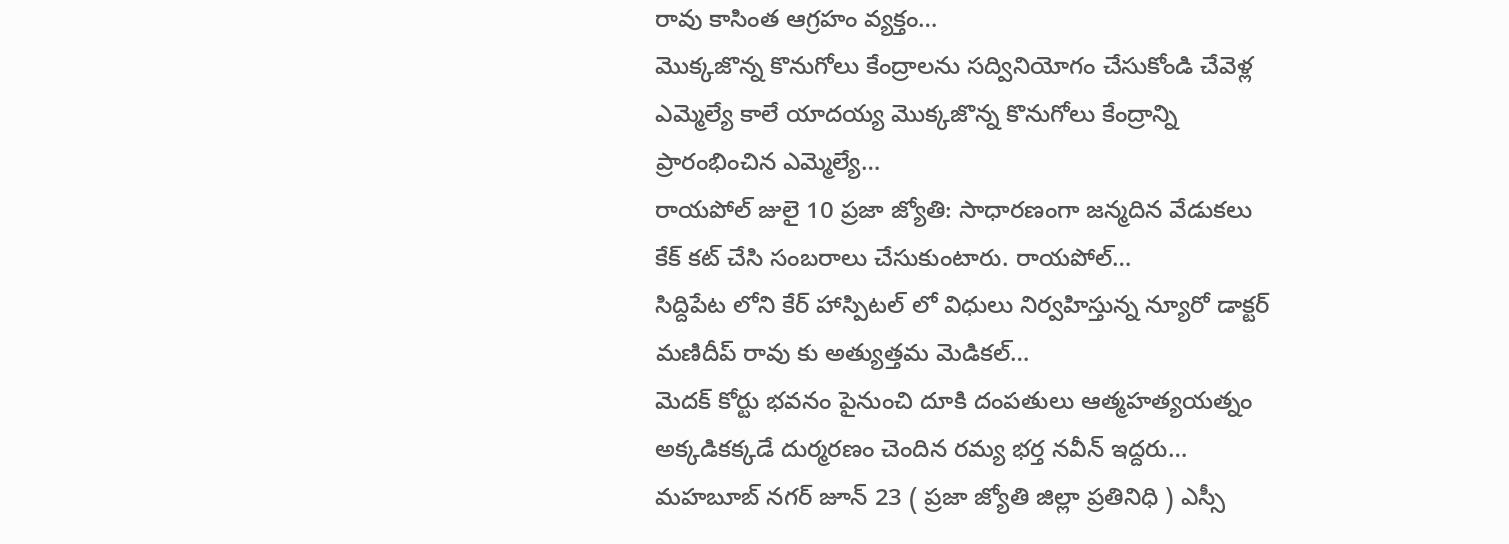రావు కాసింత ఆగ్రహం వ్యక్తం…
మొక్కజొన్న కొనుగోలు కేంద్రాలను సద్వినియోగం చేసుకోండి చేవెళ్ల ఎమ్మెల్యే కాలే యాదయ్య మొక్కజొన్న కొనుగోలు కేంద్రాన్ని ప్రారంభించిన ఎమ్మెల్యే…
రాయపోల్ జులై 10 ప్రజా జ్యోతి: సాధారణంగా జన్మదిన వేడుకలు కేక్ కట్ చేసి సంబరాలు చేసుకుంటారు. రాయపోల్…
సిద్దిపేట లోని కేర్ హాస్పిటల్ లో విధులు నిర్వహిస్తున్న న్యూరో డాక్టర్ మణిదీప్ రావు కు అత్యుత్తమ మెడికల్…
మెదక్ కోర్టు భవనం పైనుంచి దూకి దంపతులు ఆత్మహత్యయత్నం అక్కడికక్కడే దుర్మరణం చెందిన రమ్య భర్త నవీన్ ఇద్దరు…
మహబూబ్ నగర్ జూన్ 23 ( ప్రజా జ్యోతి జిల్లా ప్రతినిధి ) ఎస్సీ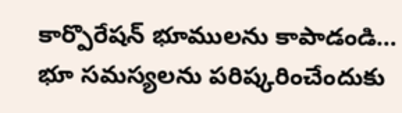కార్పొరేషన్ భూములను కాపాడండి…
భూ సమస్యలను పరిష్కరించేందుకు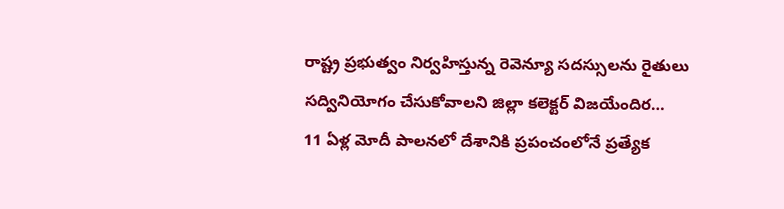రాష్ట్ర ప్రభుత్వం నిర్వహిస్తున్న రెవెన్యూ సదస్సులను రైతులు సద్వినియోగం చేసుకోవాలని జిల్లా కలెక్టర్ విజయేందిర…
11 ఏళ్ల మోదీ పాలనలో దేశానికి ప్రపంచంలోనే ప్రత్యేక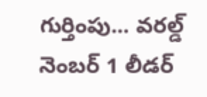గుర్తింపు... వరల్డ్ నెంబర్ 1 లీడర్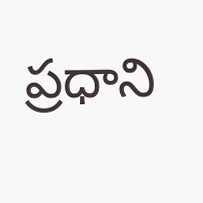ప్రధాని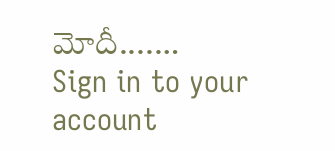మోదీ....…
Sign in to your account